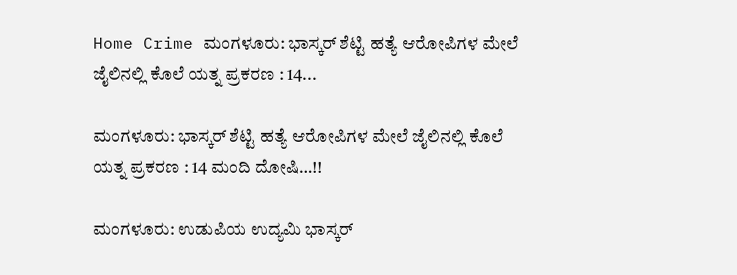Home Crime ಮಂಗಳೂರು: ಭಾಸ್ಕರ್ ಶೆಟ್ಟಿ ಹತ್ಯೆ ಆರೋಪಿಗಳ ಮೇಲೆ ಜೈಲಿನಲ್ಲಿ ಕೊಲೆ ಯತ್ನ ಪ್ರಕರಣ : 14...

ಮಂಗಳೂರು: ಭಾಸ್ಕರ್ ಶೆಟ್ಟಿ ಹತ್ಯೆ ಆರೋಪಿಗಳ ಮೇಲೆ ಜೈಲಿನಲ್ಲಿ ಕೊಲೆ ಯತ್ನ ಪ್ರಕರಣ : 14 ಮಂದಿ ದೋಷಿ…!!

ಮಂಗಳೂರು: ಉಡುಪಿಯ ಉದ್ಯಮಿ ಭಾಸ್ಕರ್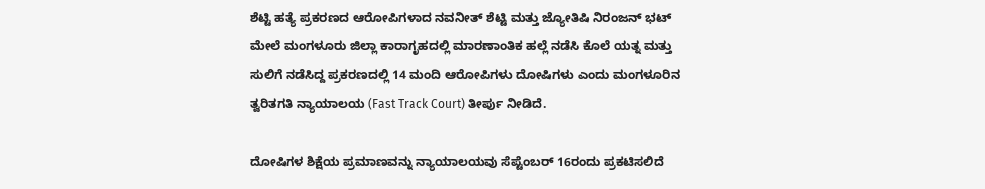ಶೆಟ್ಟಿ ಹತ್ಯೆ ಪ್ರಕರಣದ ಆರೋಪಿಗಳಾದ ನವನೀತ್ ಶೆಟ್ಟಿ ಮತ್ತು ಜ್ಯೋತಿಷಿ ನಿರಂಜನ್ ಭಟ್ ಮೇಲೆ ಮಂಗಳೂರು ಜಿಲ್ಲಾ ಕಾರಾಗೃಹದಲ್ಲಿ ಮಾರಣಾಂತಿಕ ಹಲ್ಲೆ ನಡೆಸಿ ಕೊಲೆ ಯತ್ನ ಮತ್ತು ಸುಲಿಗೆ ನಡೆಸಿದ್ದ ಪ್ರಕರಣದಲ್ಲಿ 14 ಮಂದಿ ಆರೋಪಿಗಳು ದೋಷಿಗಳು ಎಂದು ಮಂಗಳೂರಿನ ತ್ವರಿತಗತಿ ನ್ಯಾಯಾಲಯ (Fast Track Court) ತೀರ್ಪು ನೀಡಿದೆ.

ದೋಷಿಗಳ ಶಿಕ್ಷೆಯ ಪ್ರಮಾಣವನ್ನು ನ್ಯಾಯಾಲಯವು ಸೆಪ್ಟೆಂಬರ್ 16ರಂದು ಪ್ರಕಟಿಸಲಿದೆ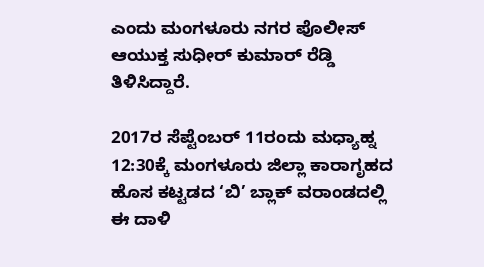ಎಂದು ಮಂಗಳೂರು ನಗರ ಪೊಲೀಸ್ ಆಯುಕ್ತ ಸುಧೀರ್ ಕುಮಾರ್ ರೆಡ್ಡಿ ತಿಳಿಸಿದ್ದಾರೆ.

2017ರ ಸೆಪ್ಟೆಂಬರ್ 11ರಂದು ಮಧ್ಯಾಹ್ನ 12:30ಕ್ಕೆ ಮಂಗಳೂರು ಜಿಲ್ಲಾ ಕಾರಾಗೃಹದ ಹೊಸ ಕಟ್ಟಡದ ‘ಬಿ’ ಬ್ಲಾಕ್ ವರಾಂಡದಲ್ಲಿ ಈ ದಾಳಿ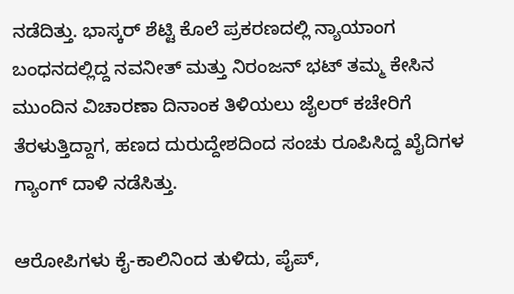ನಡೆದಿತ್ತು. ಭಾಸ್ಕರ್ ಶೆಟ್ಟಿ ಕೊಲೆ ಪ್ರಕರಣದಲ್ಲಿ ನ್ಯಾಯಾಂಗ ಬಂಧನದಲ್ಲಿದ್ದ ನವನೀತ್ ಮತ್ತು ನಿರಂಜನ್ ಭಟ್ ತಮ್ಮ ಕೇಸಿನ ಮುಂದಿನ ವಿಚಾರಣಾ ದಿನಾಂಕ ತಿಳಿಯಲು ಜೈಲರ್ ಕಚೇರಿಗೆ ತೆರಳುತ್ತಿದ್ದಾಗ, ಹಣದ ದುರುದ್ದೇಶದಿಂದ ಸಂಚು ರೂಪಿಸಿದ್ದ ಖೈದಿಗಳ ಗ್ಯಾಂಗ್ ದಾಳಿ ನಡೆಸಿತ್ತು.

ಆರೋಪಿಗಳು ಕೈ-ಕಾಲಿನಿಂದ ತುಳಿದು, ಪೈಪ್,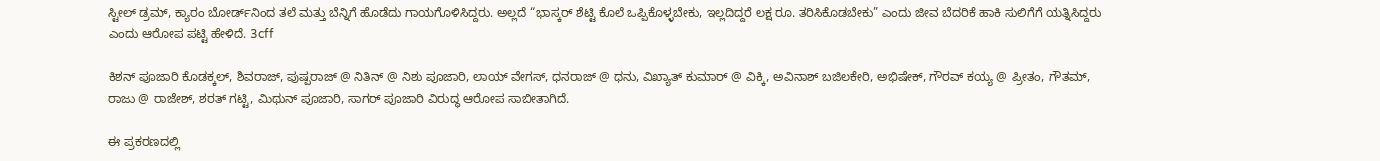ಸ್ಟೀಲ್ ಡ್ರಮ್, ಕ್ಯಾರಂ ಬೋರ್ಡ್‌ನಿಂದ ತಲೆ ಮತ್ತು ಬೆನ್ನಿಗೆ ಹೊಡೆದು ಗಾಯಗೊಳಿಸಿದ್ದರು. ಅಲ್ಲದೆ “ಭಾಸ್ಕರ್ ಶೆಟ್ಟಿ ಕೊಲೆ ಒಪ್ಪಿಕೊಳ್ಳಬೇಕು, ಇಲ್ಲದಿದ್ದರೆ ಲಕ್ಷ ರೂ. ತರಿಸಿಕೊಡಬೇಕು” ಎಂದು ಜೀವ ಬೆದರಿಕೆ ಹಾಕಿ ಸುಲಿಗೆಗೆ ಯತ್ನಿಸಿದ್ದರು ಎಂದು ಆರೋಪ ಪಟ್ಟಿ ಹೇಳಿದೆ. 3cff

ಕಿಶನ್ ಪೂಜಾರಿ ಕೊಡಕ್ಕಲ್, ಶಿವರಾಜ್, ಪುಷ್ಪರಾಜ್ @ ನಿತಿನ್ @ ನಿಶು ಪೂಜಾರಿ, ಲಾಯ್ ವೇಗಸ್, ಧನರಾಜ್ @ ಧನು, ವಿಖ್ಯಾತ್ ಕುಮಾರ್ @ ವಿಕ್ಕಿ, ಅವಿನಾಶ್ ಬಜಿಲಕೇರಿ, ಅಭಿಷೇಕ್, ಗೌರವ್ ಕಯ್ಯ @ ಪ್ರೀತಂ, ಗೌತಮ್, ರಾಜು @ ರಾಜೇಶ್, ಶರತ್ ಗಟ್ಟಿ, ಮಿಥುನ್ ಪೂಜಾರಿ, ಸಾಗರ್ ಪೂಜಾರಿ ವಿರುದ್ಧ ಆರೋಪ ಸಾಬೀತಾಗಿದೆ.

ಈ ಪ್ರಕರಣದಲ್ಲಿ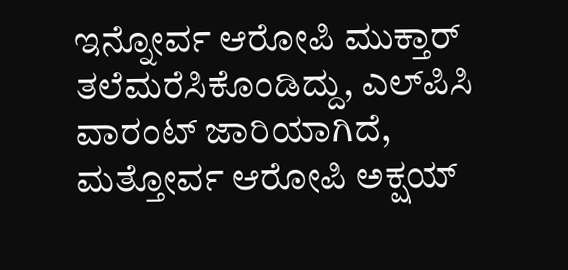ಇನ್ನೋರ್ವ ಆರೋಪಿ ಮುಕ್ತಾರ್ ತಲೆಮರೆಸಿಕೊಂಡಿದ್ದು, ಎಲ್‌ಪಿಸಿ ವಾರಂಟ್ ಜಾರಿಯಾಗಿದೆ, ಮತ್ತೋರ್ವ ಆರೋಪಿ ಅಕ್ಷಯ್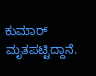ಕುಮಾರ್ ಮೃತಪಟ್ಟಿದ್ದಾನೆ.